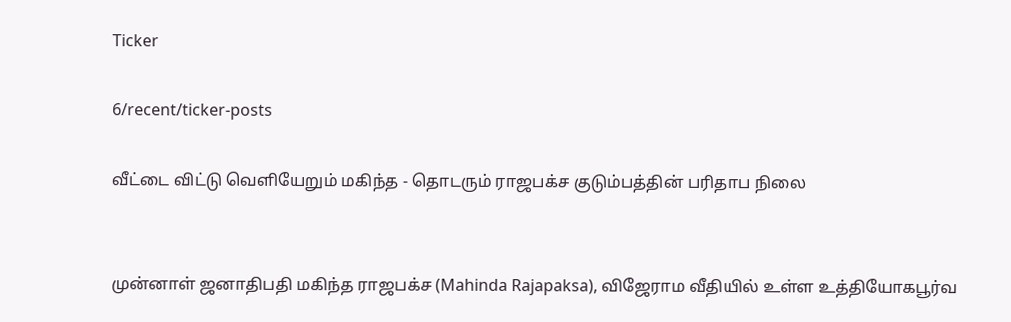Ticker

6/recent/ticker-posts

வீட்டை விட்டு வெளியேறும் மகிந்த - தொடரும் ராஜபக்ச குடும்பத்தின் பரிதாப நிலை


முன்னாள் ஜனாதிபதி மகிந்த ராஜபக்ச (Mahinda Rajapaksa), விஜேராம வீதியில் உள்ள உத்தியோகபூர்வ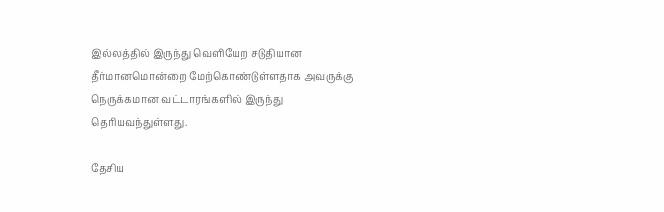இல்லத்தில் இருந்து வெளியேற சடுதியான தீர்மானமொன்றை மேற்கொண்டுள்ளதாக அவருக்கு நெருக்கமான வட்டாரங்களில் இருந்து தெரியவந்துள்ளது.

தேசிய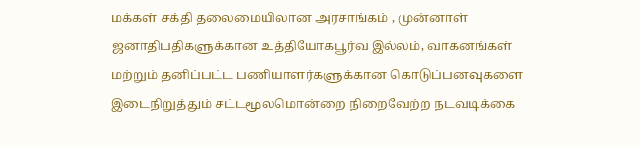மக்கள் சக்தி தலைமையிலான அரசாங்கம் , முன்னாள் ஜனாதிபதிகளுக்கான உத்தியோகபூர்வ இல்லம், வாகனங்கள் மற்றும் தனிப்பட்ட பணியாளர்களுக்கான கொடுப்பனவுகளை இடைநிறுத்தும் சட்டமூலமொன்றை நிறைவேற்ற நடவடிக்கை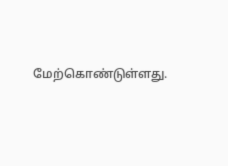மேற்கொண்டுள்ளது.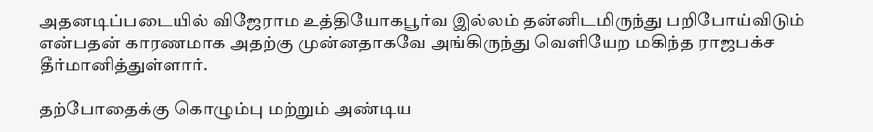அதனடிப்படையில் விஜேராம உத்தியோகபூர்வ இல்லம் தன்னிடமிருந்து பறிபோய்விடும் என்பதன் காரணமாக அதற்கு முன்னதாகவே அங்கிருந்து வெளியேற மகிந்த ராஜபக்ச தீர்மானித்துள்ளார்.

தற்போதைக்கு கொழும்பு மற்றும் அண்டிய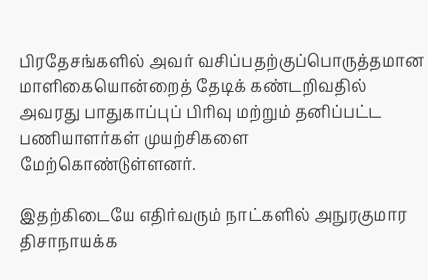பிரதேசங்களில் அவர் வசிப்பதற்குப்பொருத்தமான மாளிகையொன்றைத் தேடிக் கண்டறிவதில் அவரது பாதுகாப்புப் பிரிவு மற்றும் தனிப்பட்ட பணியாளர்கள் முயற்சிகளை மேற்கொண்டுள்ளனர்.

இதற்கிடையே எதிர்வரும் நாட்களில் அநுரகுமார திசாநாயக்க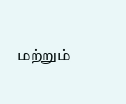மற்றும்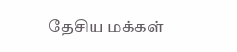தேசிய மக்கள்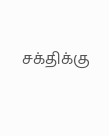சக்திக்கு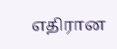எதிரான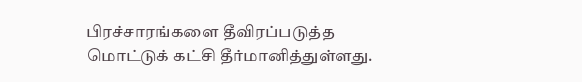பிரச்சாரங்களை தீவிரப்படுத்த மொட்டுக் கட்சி தீர்மானித்துள்ளது.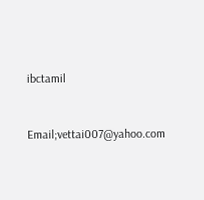ibctamil


Email;vettai007@yahoo.com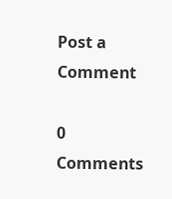Post a Comment

0 Comments